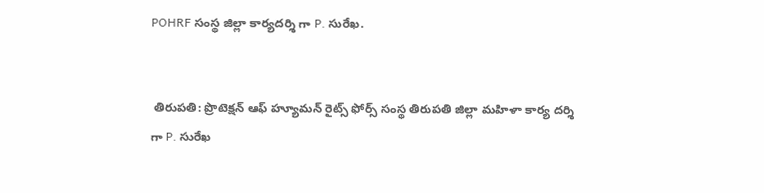POHRF సంస్థ జిల్లా కార్యదర్శి గా P. సురేఖ.


 తిరుపతి: ప్రొటెక్షన్ ఆఫ్ హ్యూమన్ రైట్స్ ఫోర్స్ సంస్థ తిరుపతి జిల్లా మహిళా కార్య దర్శి గా P. సురేఖ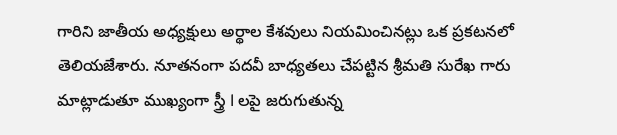గారిని జాతీయ అధ్యక్షులు అర్థాల కేశవులు నియమించినట్లు ఒక ప్రకటనలో తెలియజేశారు. నూతనంగా పదవీ బాధ్యతలు చేపట్టిన శ్రీమతి సురేఖ గారు మాట్లాడుతూ ముఖ్యంగా స్త్రీ l లపై జరుగుతున్న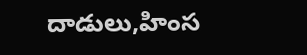దాడులు,హింస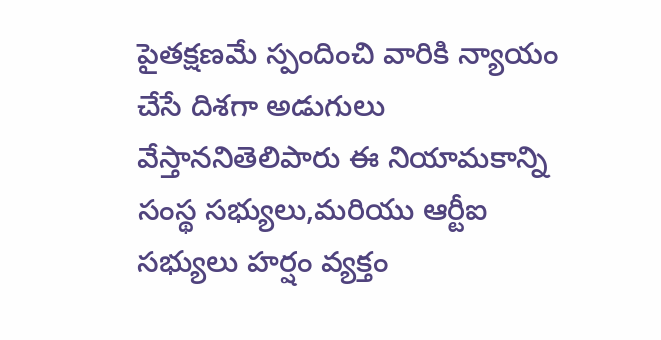పైతక్షణమే స్పందించి వారికి న్యాయం చేసే దిశగా అడుగులు వేస్తాననితెలిపారు ఈ నియామకాన్ని సంస్థ సభ్యులు,మరియు ఆర్టీఐ సభ్యులు హర్షం వ్యక్తం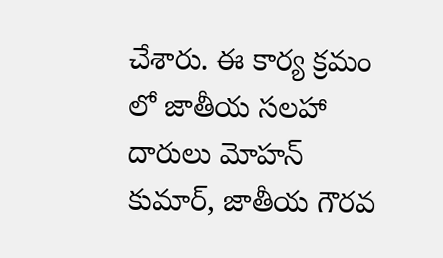చేశారు. ఈ కార్య క్రమం లో జాతీయ సలహా దారులు మోహన్ కుమార్, జాతీయ గౌరవ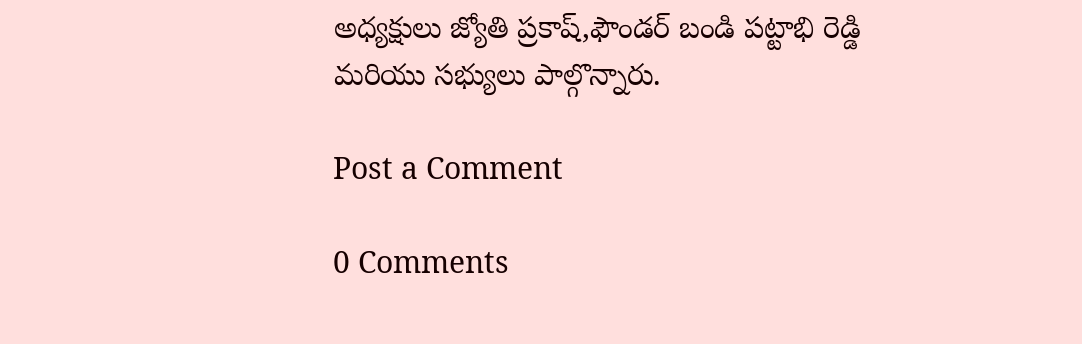అధ్యక్షులు జ్యోతి ప్రకాష్,ఫౌండర్ బండి పట్టాభి రెడ్డి మరియు సభ్యులు పాల్గొన్నారు.

Post a Comment

0 Comments